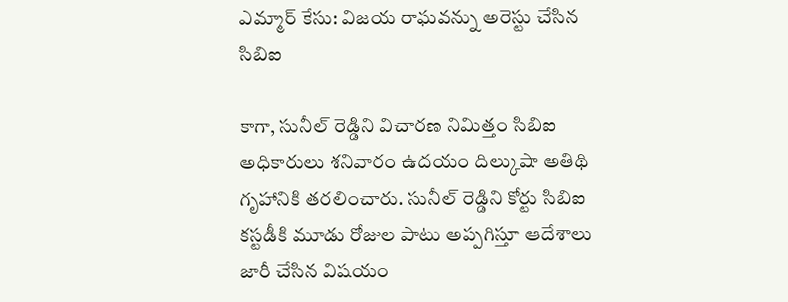ఎమ్మార్ కేసు: విజయ రాఘవన్ను అరెస్టు చేసిన సిబిఐ

కాగా, సునీల్ రెడ్డిని విచారణ నిమిత్తం సిబిఐ అధికారులు శనివారం ఉదయం దిల్కుషా అతిథి గృహానికి తరలించారు. సునీల్ రెడ్డిని కోర్టు సిబిఐ కస్టడీకి మూడు రోజుల పాటు అప్పగిస్తూ ఆదేశాలు జారీ చేసిన విషయం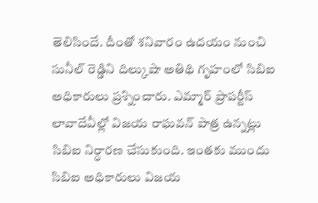తెలిసిందే. దీంతో శనివారం ఉదయం నుంచి సునీల్ రెడ్డిని దిల్కుషా అతిథి గృహంలో సిబిఐ అధికారులు ప్రశ్నించారు. ఎమ్మార్ ప్రాపర్టీస్ లావాదేవీల్లో విజయ రాఘవన్ పాత్ర ఉన్నట్లు సిబిఐ నిర్ధారణ చేసుకుంది. ఇంతకు ముందు సిబిఐ అధికారులు విజయ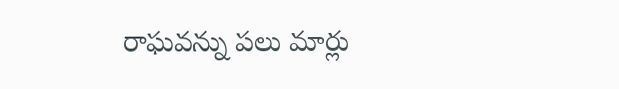రాఘవన్ను పలు మార్లు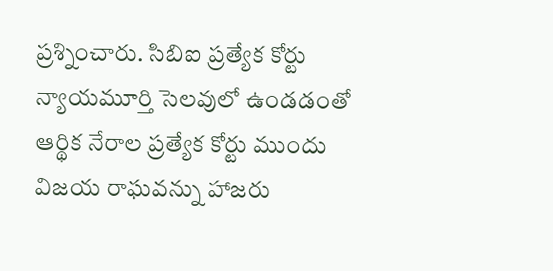ప్రశ్నించారు. సిబిఐ ప్రత్యేక కోర్టు న్యాయమూర్తి సెలవులో ఉండడంతో ఆర్థిక నేరాల ప్రత్యేక కోర్టు ముందు విజయ రాఘవన్ను హాజరు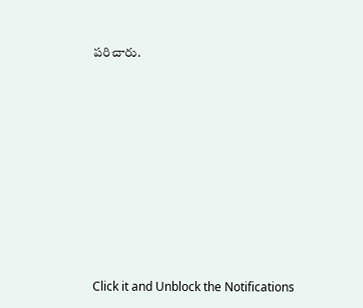పరిచారు.












Click it and Unblock the Notifications